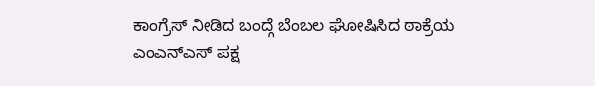ಕಾಂಗ್ರೆಸ್ ನೀಡಿದ ಬಂದ್ಗೆ ಬೆಂಬಲ ಘೋಷಿಸಿದ ಠಾಕ್ರೆಯ ಎಂಎನ್ಎಸ್ ಪಕ್ಷ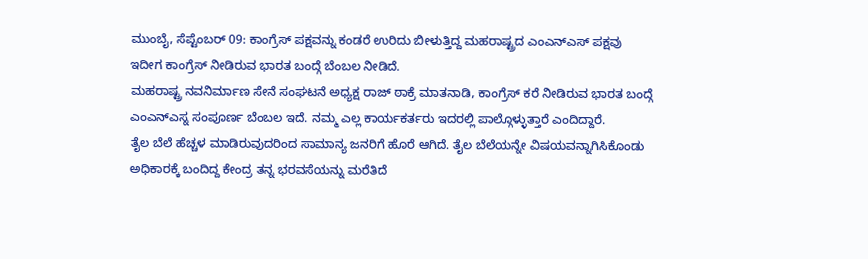ಮುಂಬೈ, ಸೆಪ್ಟೆಂಬರ್ 09: ಕಾಂಗ್ರೆಸ್ ಪಕ್ಷವನ್ನು ಕಂಡರೆ ಉರಿದು ಬೀಳುತ್ತಿದ್ದ ಮಹರಾಷ್ಟ್ರದ ಎಂಎನ್ಎಸ್ ಪಕ್ಷವು ಇದೀಗ ಕಾಂಗ್ರೆಸ್ ನೀಡಿರುವ ಭಾರತ ಬಂದ್ಗೆ ಬೆಂಬಲ ನೀಡಿದೆ.
ಮಹರಾಷ್ಟ್ರ ನವನಿರ್ಮಾಣ ಸೇನೆ ಸಂಘಟನೆ ಅಧ್ಯಕ್ಷ ರಾಜ್ ಠಾಕ್ರೆ ಮಾತನಾಡಿ, ಕಾಂಗ್ರೆಸ್ ಕರೆ ನೀಡಿರುವ ಭಾರತ ಬಂದ್ಗೆ ಎಂಎನ್ಎಸ್ನ ಸಂಪೂರ್ಣ ಬೆಂಬಲ ಇದೆ. ನಮ್ಮ ಎಲ್ಲ ಕಾರ್ಯಕರ್ತರು ಇದರಲ್ಲಿ ಪಾಲ್ಗೊಳ್ಳುತ್ತಾರೆ ಎಂದಿದ್ದಾರೆ.
ತೈಲ ಬೆಲೆ ಹೆಚ್ಚಳ ಮಾಡಿರುವುದರಿಂದ ಸಾಮಾನ್ಯ ಜನರಿಗೆ ಹೊರೆ ಆಗಿದೆ. ತೈಲ ಬೆಲೆಯನ್ನೇ ವಿಷಯವನ್ನಾಗಿಸಿಕೊಂಡು ಅಧಿಕಾರಕ್ಕೆ ಬಂದಿದ್ದ ಕೇಂದ್ರ ತನ್ನ ಭರವಸೆಯನ್ನು ಮರೆತಿದೆ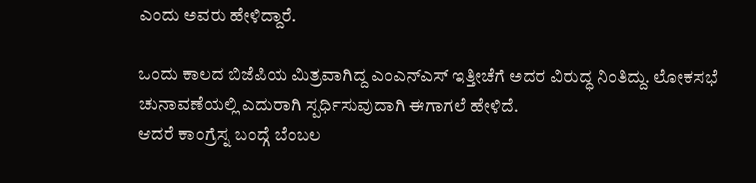ಎಂದು ಅವರು ಹೇಳಿದ್ದಾರೆ.

ಒಂದು ಕಾಲದ ಬಿಜೆಪಿಯ ಮಿತ್ರವಾಗಿದ್ದ ಎಂಎನ್ಎಸ್ ಇತ್ತೀಚೆಗೆ ಅದರ ವಿರುದ್ಧ ನಿಂತಿದ್ದು. ಲೋಕಸಭೆ ಚುನಾವಣೆಯಲ್ಲಿ ಎದುರಾಗಿ ಸ್ಪರ್ಧಿಸುವುದಾಗಿ ಈಗಾಗಲೆ ಹೇಳಿದೆ.
ಆದರೆ ಕಾಂಗ್ರೆಸ್ನ ಬಂದ್ಗೆ ಬೆಂಬಲ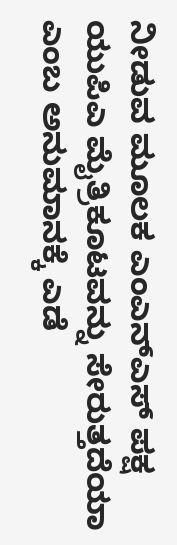ನೀಡುವ ಮೂಲಕ ಎಂಎನ್ಎಸ್ ಪಕ್ಷ ಯುಪಿಎ ಮೈತ್ರಿಕೂಟವನ್ನು ಸೇರುತ್ತದೆಯಾ ಎಂಬ ಅನುಮಾನಕ್ಕೆ ಎಡೆ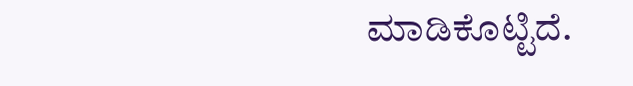ಮಾಡಿಕೊಟ್ಟಿದೆ.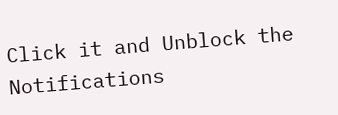Click it and Unblock the Notifications